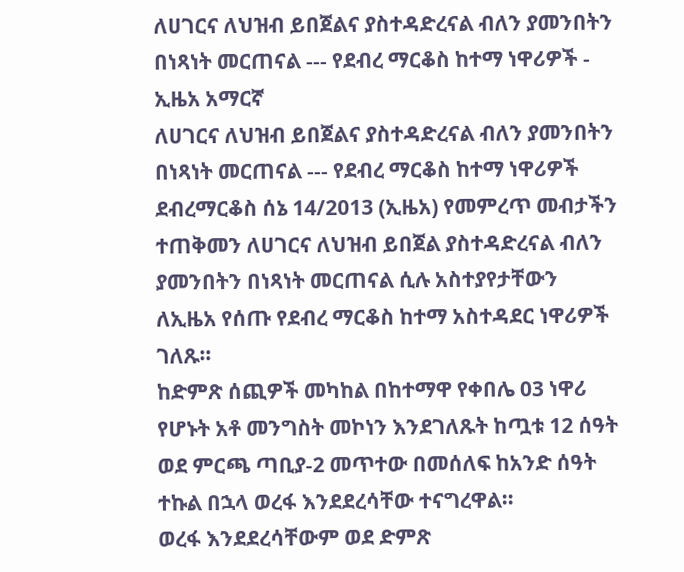ለሀገርና ለህዝብ ይበጀልና ያስተዳድረናል ብለን ያመንበትን በነጻነት መርጠናል --- የደብረ ማርቆስ ከተማ ነዋሪዎች - ኢዜአ አማርኛ
ለሀገርና ለህዝብ ይበጀልና ያስተዳድረናል ብለን ያመንበትን በነጻነት መርጠናል --- የደብረ ማርቆስ ከተማ ነዋሪዎች
ደብረማርቆስ ሰኔ 14/2013 (ኢዜአ) የመምረጥ መብታችን ተጠቅመን ለሀገርና ለህዝብ ይበጀል ያስተዳድረናል ብለን ያመንበትን በነጻነት መርጠናል ሲሉ አስተያየታቸውን ለኢዜአ የሰጡ የደብረ ማርቆስ ከተማ አስተዳደር ነዋሪዎች ገለጹ።
ከድምጽ ሰጪዎች መካከል በከተማዋ የቀበሌ 03 ነዋሪ የሆኑት አቶ መንግስት መኮነን እንደገለጹት ከጧቱ 12 ሰዓት ወደ ምርጫ ጣቢያ-2 መጥተው በመሰለፍ ከአንድ ሰዓት ተኩል በኋላ ወረፋ እንደደረሳቸው ተናግረዋል።
ወረፋ እንደደረሳቸውም ወደ ድምጽ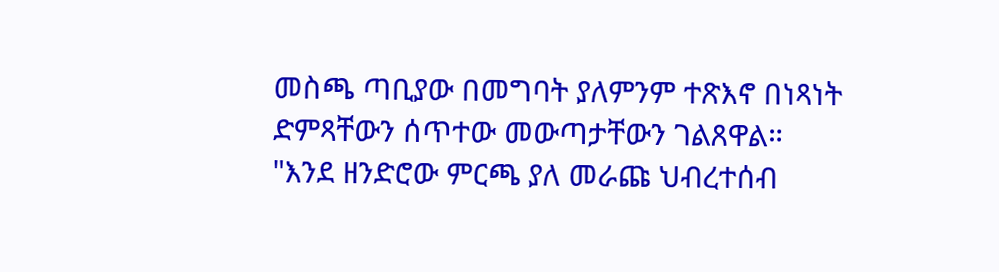መስጫ ጣቢያው በመግባት ያለምንም ተጽእኖ በነጻነት ድምጻቸውን ሰጥተው መውጣታቸውን ገልጸዋል።
"እንደ ዘንድሮው ምርጫ ያለ መራጩ ህብረተሰብ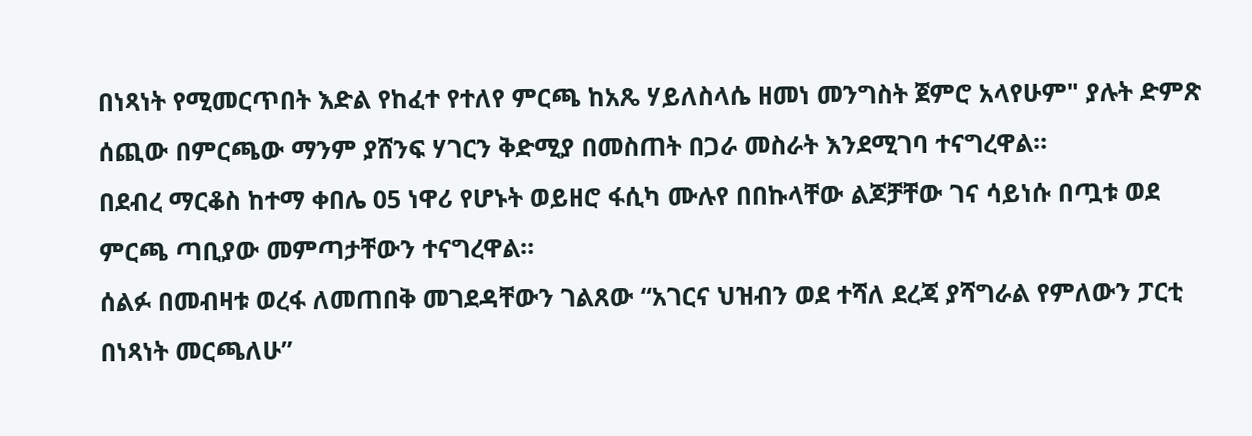በነጻነት የሚመርጥበት እድል የከፈተ የተለየ ምርጫ ከአጼ ሃይለስላሴ ዘመነ መንግስት ጀምሮ አላየሁም" ያሉት ድምጽ ሰጪው በምርጫው ማንም ያሸንፍ ሃገርን ቅድሚያ በመስጠት በጋራ መስራት እንደሚገባ ተናግረዋል።
በደብረ ማርቆስ ከተማ ቀበሌ 05 ነዋሪ የሆኑት ወይዘሮ ፋሲካ ሙሉየ በበኩላቸው ልጆቻቸው ገና ሳይነሱ በጧቱ ወደ ምርጫ ጣቢያው መምጣታቸውን ተናግረዋል።
ሰልፉ በመብዛቱ ወረፋ ለመጠበቅ መገደዳቸውን ገልጸው “አገርና ህዝብን ወደ ተሻለ ደረጃ ያሻግራል የምለውን ፓርቲ በነጻነት መርጫለሁ”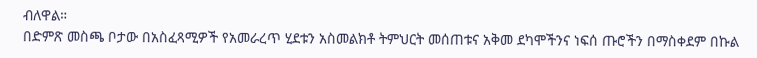ብለዋል።
በድምጽ መስጫ ቦታው በአስፈጻሚዎች የአመራረጥ ሂደቱን አስመልክቶ ትምህርት መሰጠቱና አቅመ ደካሞችንና ነፍሰ ጡሮችን በማስቀደም በኩል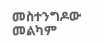መስተንግዶው መልካም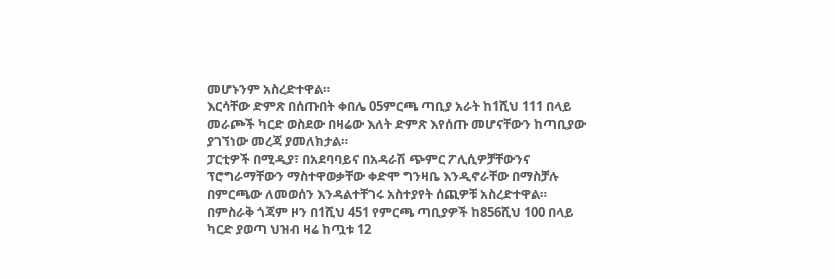መሆኑንም አስረድተዋል።
እርሳቸው ድምጽ በሰጡበት ቀበሌ 05ምርጫ ጣቢያ አራት ከ1ሺህ 111 በላይ መራጮች ካርድ ወስደው በዛሬው እለት ድምጽ እየሰጡ መሆናቸውን ከጣቢያው ያገኘነው መረጃ ያመለክታል።
ፓርቲዎች በሚዲያ፣ በአደባባይና በአዳራሽ ጭምር ፖሊሲዎቻቸውንና ፕሮግራማቸውን ማስተዋወቃቸው ቀድሞ ግንዛቤ እንዲኖራቸው በማስቻሉ በምርጫው ለመወሰን እንዳልተቸገሩ አስተያየት ሰጪዎቹ አስረድተዋል።
በምስራቅ ጎጃም ዞን በ1ሺህ 451 የምርጫ ጣቢያዎች ከ856ሺህ 100 በላይ ካርድ ያወጣ ህዝብ ዛሬ ከጧቱ 12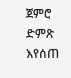ጀምሮ ድምጽ እየሰጠ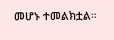መሆኑ ተመልክቷል።